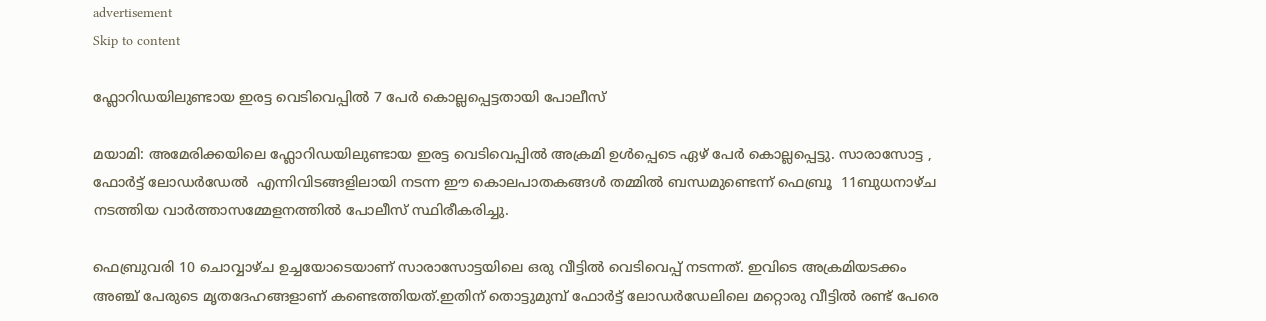advertisement
Skip to content

ഫ്ലോറിഡയിലുണ്ടായ ഇരട്ട വെടിവെപ്പിൽ 7 പേർ കൊല്ലപ്പെട്ടതായി പോലീസ്

മയാമി: അമേരിക്കയിലെ ഫ്ലോറിഡയിലുണ്ടായ ഇരട്ട വെടിവെപ്പിൽ അക്രമി ഉൾപ്പെടെ ഏഴ് പേർ കൊല്ലപ്പെട്ടു. സാരാസോട്ട , ഫോർട്ട് ലോഡർഡേൽ  എന്നിവിടങ്ങളിലായി നടന്ന ഈ കൊലപാതകങ്ങൾ തമ്മിൽ ബന്ധമുണ്ടെന്ന് ഫെബ്രൂ  11ബുധനാഴ്ച  നടത്തിയ വാർത്താസമ്മേളനത്തിൽ പോലീസ് സ്ഥിരീകരിച്ചു.

ഫെബ്രുവരി 10 ചൊവ്വാഴ്ച ഉച്ചയോടെയാണ് സാരാസോട്ടയിലെ ഒരു വീട്ടിൽ വെടിവെപ്പ് നടന്നത്. ഇവിടെ അക്രമിയടക്കം അഞ്ച് പേരുടെ മൃതദേഹങ്ങളാണ് കണ്ടെത്തിയത്.ഇതിന് തൊട്ടുമുമ്പ് ഫോർട്ട് ലോഡർഡേലിലെ മറ്റൊരു വീട്ടിൽ രണ്ട് പേരെ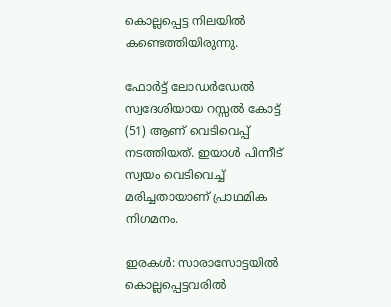കൊല്ലപ്പെട്ട നിലയിൽ കണ്ടെത്തിയിരുന്നു.

ഫോർട്ട് ലോഡർഡേൽ സ്വദേശിയായ റസ്സൽ കോട്ട് (51) ആണ് വെടിവെപ്പ് നടത്തിയത്. ഇയാൾ പിന്നീട് സ്വയം വെടിവെച്ച് മരിച്ചതായാണ് പ്രാഥമിക നിഗമനം.

ഇരകൾ: സാരാസോട്ടയിൽ കൊല്ലപ്പെട്ടവരിൽ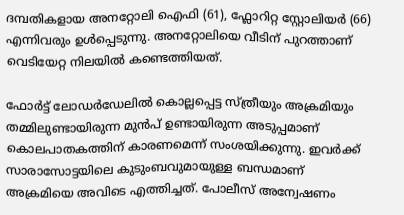ദമ്പതികളായ അനറ്റോലി ഐഫി (61), ഫ്ലോറിറ്റ സ്റ്റോലിയർ (66) എന്നിവരും ഉൾപ്പെടുന്നു. അനറ്റോലിയെ വീടിന് പുറത്താണ് വെടിയേറ്റ നിലയിൽ കണ്ടെത്തിയത്.

ഫോർട്ട് ലോഡർഡേലിൽ കൊല്ലപ്പെട്ട സ്ത്രീയും അക്രമിയും തമ്മിലുണ്ടായിരുന്ന മുൻപ് ഉണ്ടായിരുന്ന അടുപ്പമാണ് കൊലപാതകത്തിന് കാരണമെന്ന് സംശയിക്കുന്നു. ഇവർക്ക് സാരാസോട്ടയിലെ കുടുംബവുമായുള്ള ബന്ധമാണ് അക്രമിയെ അവിടെ എത്തിച്ചത്. പോലീസ് അന്വേഷണം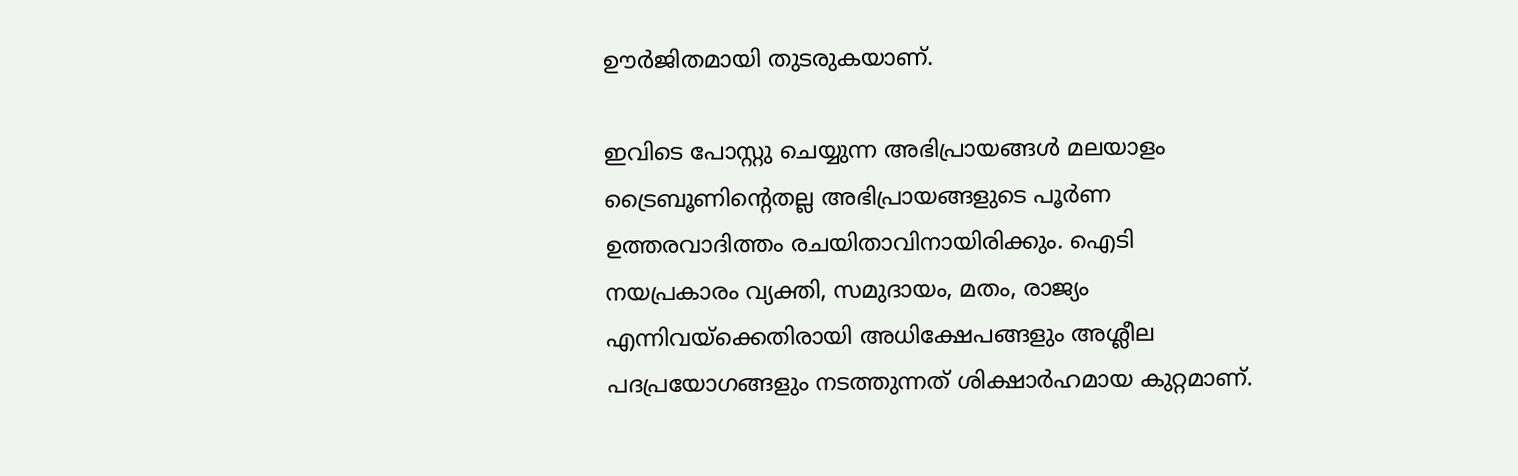ഊർജിതമായി തുടരുകയാണ്.

ഇവിടെ പോസ്റ്റു ചെയ്യുന്ന അഭിപ്രായങ്ങൾ മലയാളം ട്രൈബൂണിന്റെതല്ല അഭിപ്രായങ്ങളുടെ പൂർണ ഉത്തരവാദിത്തം രചയിതാവിനായിരിക്കും. ഐടി നയപ്രകാരം വ്യക്തി, സമുദായം, മതം, രാജ്യം എന്നിവയ്ക്കെതിരായി അധിക്ഷേപങ്ങളും അശ്ലീല പദപ്രയോഗങ്ങളും നടത്തുന്നത് ശിക്ഷാർഹമായ കുറ്റമാണ്.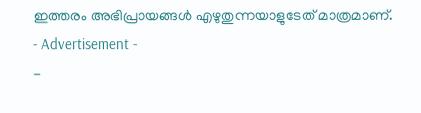ഇത്തരം അഭിപ്രായങ്ങള്‍ എഴുതുന്നയാളുടേത് മാത്രമാണ്.
- Advertisement -
-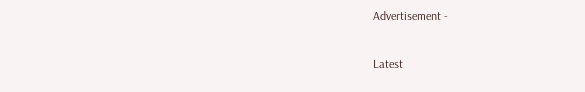Advertisement -

Latest